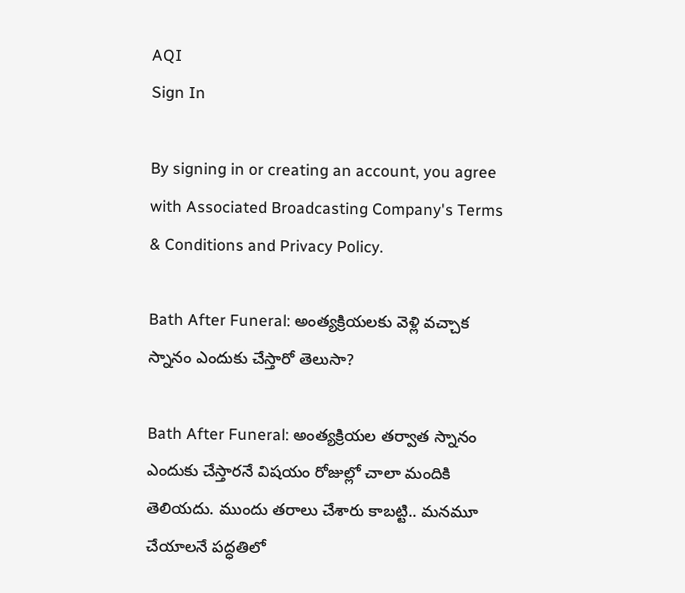AQI
Sign In

By signing in or creating an account, you agree with Associated Broadcasting Company's Terms & Conditions and Privacy Policy.

Bath After Funeral: అంత్యక్రియలకు వెళ్లి వచ్చాక స్నానం ఎందుకు చేస్తారో తెలుసా?

Bath After Funeral: అంత్యక్రియల తర్వాత స్నానం ఎందుకు చేస్తారనే విషయం రోజుల్లో చాలా మందికి తెలియదు. ముందు తరాలు చేశారు కాబట్టి.. మనమూ చేయాలనే పద్ధతిలో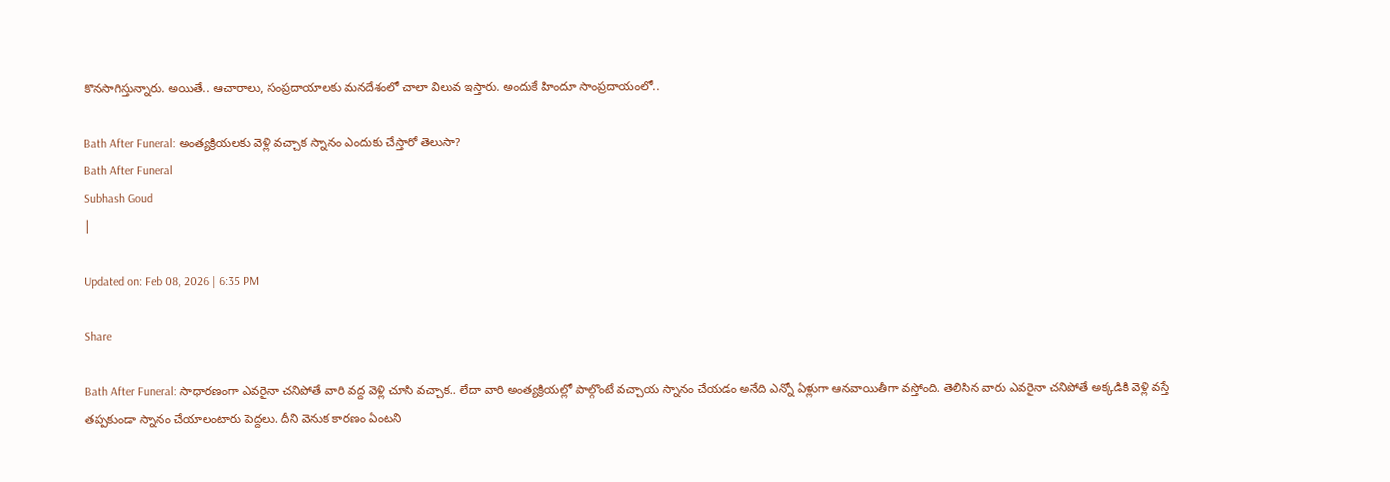కొనసాగిస్తున్నారు. అయితే.. ఆచారాలు, సంప్రదాయాలకు మనదేశంలో చాలా విలువ ఇస్తారు. అందుకే హిందూ సాంప్రదాయంలో..

Bath After Funeral: అంత్యక్రియలకు వెళ్లి వచ్చాక స్నానం ఎందుకు చేస్తారో తెలుసా?
Bath After Funeral
Subhash Goud
|

Updated on: Feb 08, 2026 | 6:35 PM

Share

Bath After Funeral: సాధారణంగా ఎవరైనా చనిపోతే వారి వద్ద వెళ్లి చూసి వచ్చాక.. లేదా వారి అంత్యక్రియల్లో పాల్గొంటే వచ్చాయ స్నానం చేయడం అనేది ఎన్నో ఏళ్లుగా ఆనవాయితీగా వస్తోంది. తెలిసిన వారు ఎవరైనా చనిపోతే అక్కడికి వెళ్లి వస్తే తప్పకుండా స్నానం చేయాలంటారు పెద్దలు. దీని వెనుక కారణం ఏంటని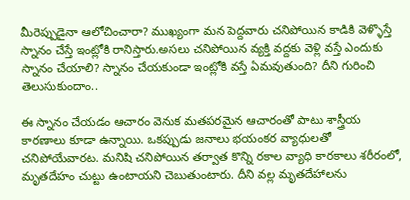మీరెప్పుడైనా ఆలోచించారా? ముఖ్యంగా మన పెద్దవారు చనిపోయిన కాడికి వెళ్ళొస్తే స్నానం చేస్తే ఇంట్లోకి రానిస్తారు.అసలు చనిపోయిన వ్యక్తి వద్దకు వెళ్లి వస్తే ఎందుకు స్నానం చేయాలి? స్నానం చేయకుండా ఇంట్లోకి వస్తే ఏమవుతుంది? దీని గురించి తెలుసుకుందాం..

ఈ స్నానం చేయడం ఆచారం వెనుక మతపరమైన ఆచారంతో పాటు శాస్త్రీయ కారణాలు కూడా ఉన్నాయి. ఒకప్పుడు జనాలు భయంకర వ్యాధులతో చనిపోయేవారట. మనిషి చనిపోయిన తర్వాత కొన్ని రకాల వ్యాధి కారకాలు శరీరంలో, మృతదేహం చుట్టు ఉంటాయని చెబుతుంటారు. దీని వల్ల మృతదేహాలను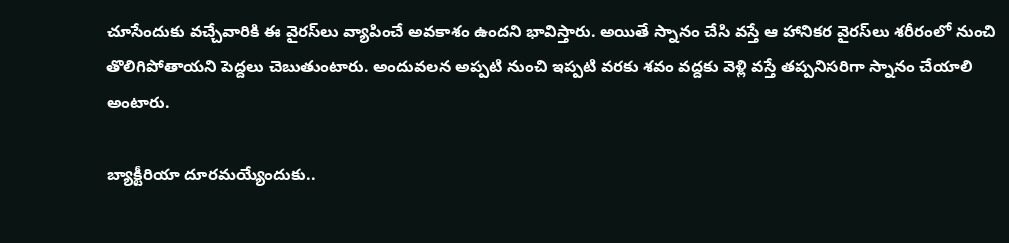చూసేందుకు వచ్చేవారికి ఈ వైరస్‌లు వ్యాపించే అవకాశం ఉందని భావిస్తారు. అయితే స్నానం చేసి వస్తే ఆ హానికర వైరస్‌లు శరీరంలో నుంచి తొలిగిపోతాయని పెద్దలు చెబుతుంటారు. అందువలన అప్పటి నుంచి ఇప్పటి వరకు శవం వద్దకు వెళ్లి వస్తే తప్పనిసరిగా స్నానం చేయాలి అంటారు.

బ్యాక్టీరియా దూరమయ్యేందుకు..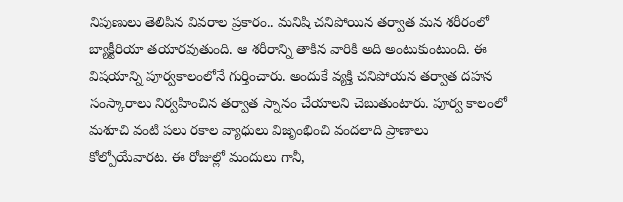నిపుణులు తెలిపిన వివరాల ప్రకారం.. మనిషి చనిపోయిన తర్వాత మన శరీరంలో బ్యాక్టీరియా తయారవుతుంది. ఆ శరీరాన్ని తాకిన వారికి అది అంటుకుంటుంది. ఈ విషయాన్ని పూర్వకాలంలోనే గుర్తించారు. అందుకే వ్యక్తి చనిపోయన తర్వాత దహన సంస్కారాలు నిర్వహించిన తర్వాత స్నానం చేయాలని చెబుతుంటారు. పూర్వ కాలంలో మశూచి వంటి పలు రకాల వ్యాధులు విజృంభించి వందలాది ప్రాణాలు కోల్పోయేవారట. ఈ రోజుల్లో మందులు గానీ,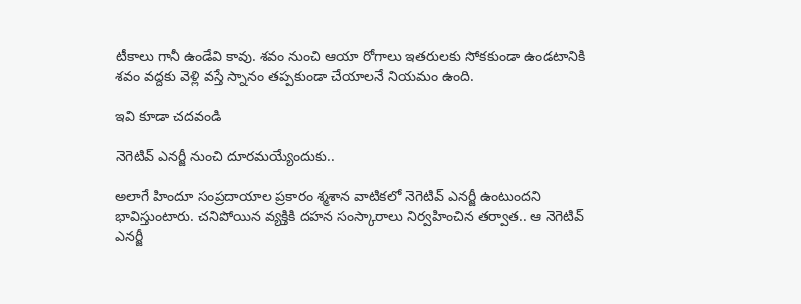టీకాలు గానీ ఉండేవి కావు. శవం నుంచి ఆయా రోగాలు ఇతరులకు సోకకుండా ఉండటానికి శవం వద్దకు వెళ్లి వస్తే స్నానం తప్పకుండా చేయాలనే నియమం ఉంది.

ఇవి కూడా చదవండి

నెగెటివ్‌ ఎనర్జీ నుంచి దూరమయ్యేందుకు..

అలాగే హిందూ సంప్రదాయాల ప్రకారం శ్మశాన వాటికలో నెగెటివ్‌ ఎనర్జీ ఉంటుందని భావిస్తుంటారు. చనిపోయిన వ్యక్తికి దహన సంస్కారాలు నిర్వహించిన తర్వాత.. ఆ నెగెటివ్‌ ఎనర్జీ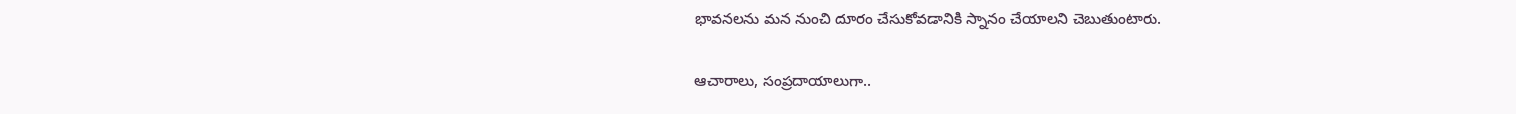భావనలను మన నుంచి దూరం చేసుకోవడానికి స్నానం చేయాలని చెబుతుంటారు.

ఆచారాలు, సంప్రదాయాలుగా..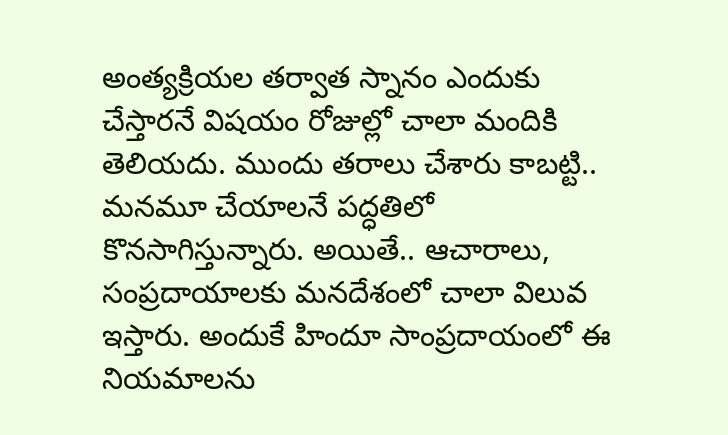అంత్యక్రియల తర్వాత స్నానం ఎందుకు చేస్తారనే విషయం రోజుల్లో చాలా మందికి తెలియదు. ముందు తరాలు చేశారు కాబట్టి.. మనమూ చేయాలనే పద్ధతిలో కొనసాగిస్తున్నారు. అయితే.. ఆచారాలు, సంప్రదాయాలకు మనదేశంలో చాలా విలువ ఇస్తారు. అందుకే హిందూ సాంప్రదాయంలో ఈ నియమాలను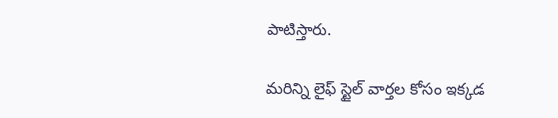పాటిస్తారు.

మరిన్ని లైఫ్ స్టైల్ వార్తల కోసం ఇక్కడ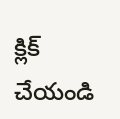క్లిక్ చేయండి